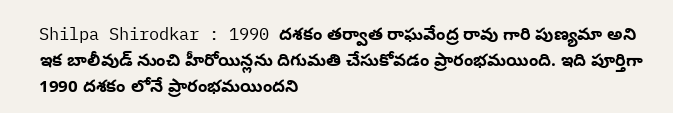Shilpa Shirodkar : 1990 దశకం తర్వాత రాఘవేంద్ర రావు గారి పుణ్యమా అని ఇక బాలీవుడ్ నుంచి హీరోయిన్లను దిగుమతి చేసుకోవడం ప్రారంభమయింది. ఇది పూర్తిగా 1990 దశకం లోనే ప్రారంభమయిందని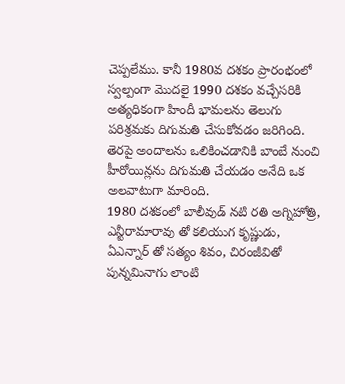చెప్పలేము. కానీ 1980వ దశకం ప్రారంభంలో స్వల్పంగా మొదలై 1990 దశకం వచ్చేసరికి అత్యధికంగా హిందీ భామలను తెలుగు పరిశ్రమకు దిగుమతి చేసుకోవడం జరిగింది. తెరపై అందాలను ఒలికించడానికి బాంబే నుంచి హీరోయిన్లను దిగుమతి చేయడం అనేది ఒక అలవాటుగా మారింది.
1980 దశకంలో బాలీవుడ్ నటి రతి అగ్నిహోత్రి, ఎన్టీరామారావు తో కలియుగ కృష్ణుడు, ఏఎన్నార్ తో సత్యం శివం, చిరంజీవితో పున్నమినాగు లాంటి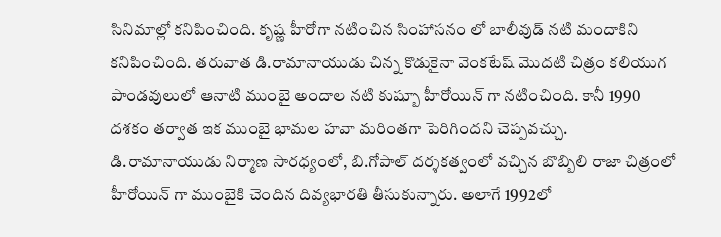సినిమాల్లో కనిపించింది. కృష్ణ హీరోగా నటించిన సింహాసనం లో బాలీవుడ్ నటి మందాకిని కనిపించింది. తరువాత డి.రామానాయుడు చిన్న కొడుకైనా వెంకటేష్ మొదటి చిత్రం కలియుగ పాండవులులో ఆనాటి ముంబై అందాల నటి కుష్బూ హీరోయిన్ గా నటించింది. కానీ 1990 దశకం తర్వాత ఇక ముంబై భామల హవా మరింతగా పెరిగిందని చెప్పవచ్చు. డి.రామానాయుడు నిర్మాణ సారధ్యంలో, బి.గోపాల్ దర్శకత్వంలో వచ్చిన బొబ్బిలి రాజా చిత్రంలో హీరోయిన్ గా ముంబైకి చెందిన దివ్యభారతి తీసుకున్నారు. అలాగే 1992లో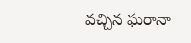వచ్చిన ఘరానా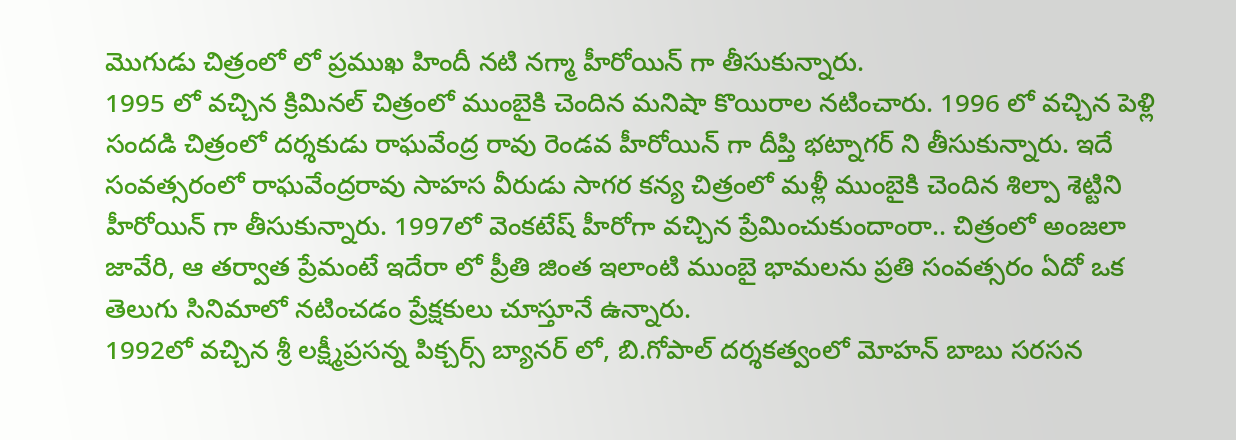మొగుడు చిత్రంలో లో ప్రముఖ హిందీ నటి నగ్మా హీరోయిన్ గా తీసుకున్నారు.
1995 లో వచ్చిన క్రిమినల్ చిత్రంలో ముంబైకి చెందిన మనిషా కొయిరాల నటించారు. 1996 లో వచ్చిన పెళ్లి సందడి చిత్రంలో దర్శకుడు రాఘవేంద్ర రావు రెండవ హీరోయిన్ గా దీప్తి భట్నాగర్ ని తీసుకున్నారు. ఇదే సంవత్సరంలో రాఘవేంద్రరావు సాహస వీరుడు సాగర కన్య చిత్రంలో మళ్లీ ముంబైకి చెందిన శిల్పా శెట్టిని హీరోయిన్ గా తీసుకున్నారు. 1997లో వెంకటేష్ హీరోగా వచ్చిన ప్రేమించుకుందాంరా.. చిత్రంలో అంజలా జావేరి, ఆ తర్వాత ప్రేమంటే ఇదేరా లో ప్రీతి జింత ఇలాంటి ముంబై భామలను ప్రతి సంవత్సరం ఏదో ఒక తెలుగు సినిమాలో నటించడం ప్రేక్షకులు చూస్తూనే ఉన్నారు.
1992లో వచ్చిన శ్రీ లక్ష్మీప్రసన్న పిక్చర్స్ బ్యానర్ లో, బి.గోపాల్ దర్శకత్వంలో మోహన్ బాబు సరసన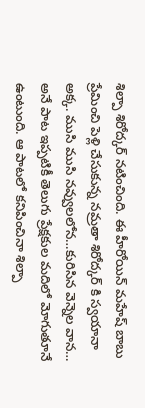శిల్పా శిరోద్కర్ నటించింది. ఈ హీరోయిన్ మహేష్ బాబు ప్రేమించి పెళ్లి చేసుకున్న నమ్రతా శిరోద్కర్ కి స్వయానా అక్క. ముసి ముసి నవ్వులలోన…కురిసిన వెన్నెల వాన… అనే పాట ఇప్పటికీ తెలుగు ప్రేక్షకుల మదిలో మోగుతూనే ఉంటుంది. ఆ పాటలో కనిపించినా శిల్పా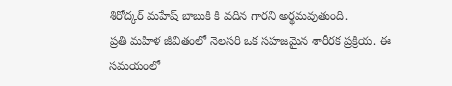శిరోద్కర్ మహేష్ బాబుకి కి వదిన గారని అర్థమవుతుంది.
ప్రతి మహిళ జీవితంలో నెలసరి ఒక సహజమైన శారీరక ప్రక్రియ. ఈ సమయంలో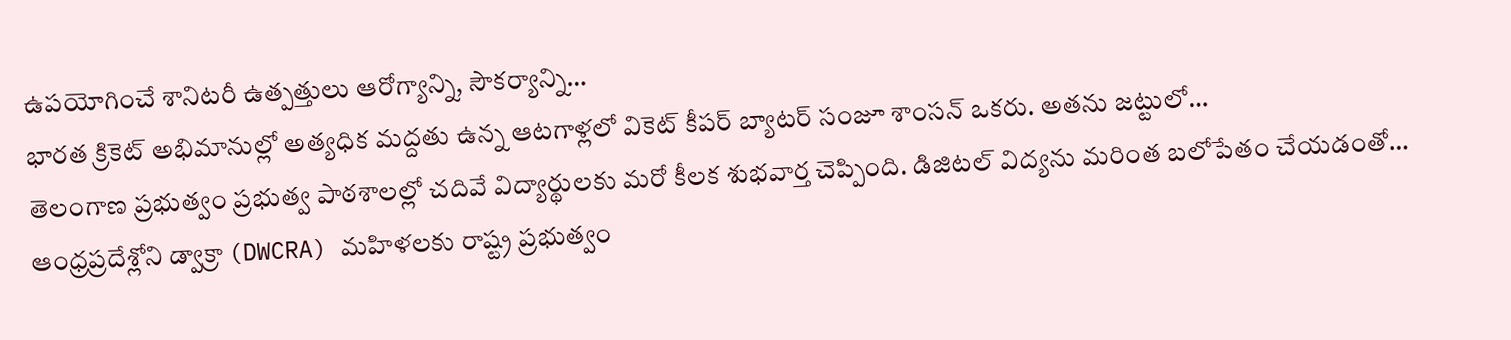ఉపయోగించే శానిటరీ ఉత్పత్తులు ఆరోగ్యాన్ని, సౌకర్యాన్ని…
భారత క్రికెట్ అభిమానుల్లో అత్యధిక మద్దతు ఉన్న ఆటగాళ్లలో వికెట్ కీపర్ బ్యాటర్ సంజూ శాంసన్ ఒకరు. అతను జట్టులో…
తెలంగాణ ప్రభుత్వం ప్రభుత్వ పాఠశాలల్లో చదివే విద్యార్థులకు మరో కీలక శుభవార్త చెప్పింది. డిజిటల్ విద్యను మరింత బలోపేతం చేయడంతో…
ఆంధ్రప్రదేశ్లోని డ్వాక్రా (DWCRA) మహిళలకు రాష్ట్ర ప్రభుత్వం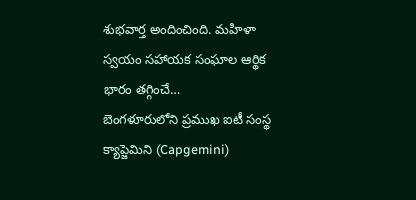శుభవార్త అందించింది. మహిళా స్వయం సహాయక సంఘాల ఆర్థిక భారం తగ్గించే…
బెంగళూరులోని ప్రముఖ ఐటీ సంస్థ క్యాప్జెమిని (Capgemini)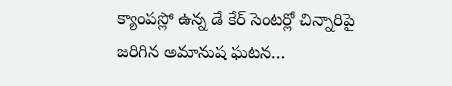క్యాంపస్లో ఉన్న డే కేర్ సెంటర్లో చిన్నారిపై జరిగిన అమానుష ఘటన…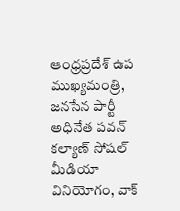ఆంధ్రప్రదేశ్ ఉప ముఖ్యమంత్రి, జనసేన పార్టీ అధినేత పవన్ కల్యాణ్ సోషల్ మీడియా వినియోగం, వాక్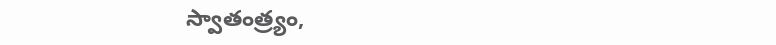స్వాతంత్ర్యం,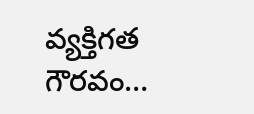వ్యక్తిగత గౌరవం…